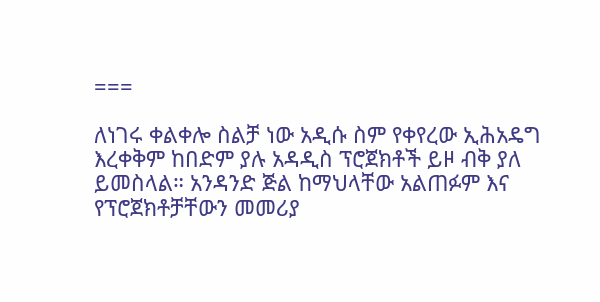===

ለነገሩ ቀልቀሎ ስልቻ ነው አዲሱ ስም የቀየረው ኢሕአዴግ እረቀቅም ከበድም ያሉ አዳዲስ ፕሮጀክቶች ይዞ ብቅ ያለ ይመስላል። አንዳንድ ጅል ከማህላቸው አልጠፉም እና የፕሮጀክቶቻቸውን መመሪያ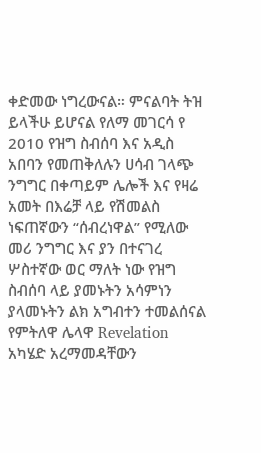ቀድመው ነግረውናል። ምናልባት ትዝ ይላችሁ ይሆናል የለማ መገርሳ የ 2010 የዝግ ስብሰባ እና አዲስ አበባን የመጠቅለሉን ሀሳብ ገላጭ ንግግር በቀጣይም ሌሎች እና የዛሬ አመት በእሬቻ ላይ የሽመልስ ነፍጠኛውን “ሰብረነዋል” የሚለው መሪ ንግግር እና ያን በተናገረ ሦስተኛው ወር ማለት ነው የዝግ ስብሰባ ላይ ያመኑትን አሳምነን ያላመኑትን ልክ አግብተን ተመልሰናል የምትለዋ ሌላዋ Revelation አካሄድ አረማመዳቸውን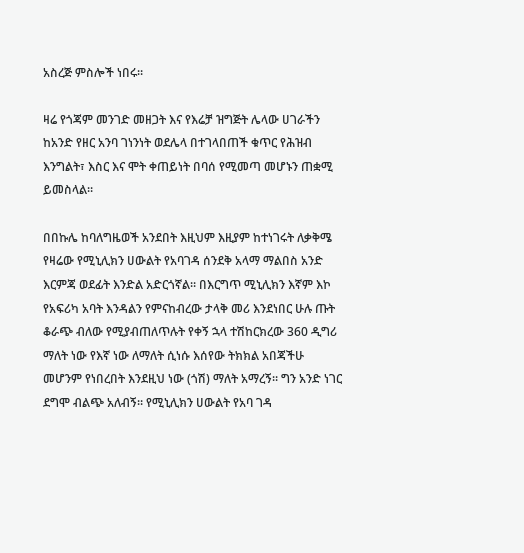አስረጅ ምስሎች ነበሩ።

ዛሬ የጎጃም መንገድ መዘጋት እና የእሬቻ ዝግጅት ሌላው ሀገራችን ከአንድ የዘር አንባ ገነንነት ወደሌላ በተገላበጠች ቁጥር የሕዝብ እንግልት፣ እስር እና ሞት ቀጠይነት በባሰ የሚመጣ መሆኑን ጠቋሚ ይመስላል።

በበኩሌ ከባለግዜወች አንደበት እዚህም እዚያም ከተነገሩት ለቃቅሜ የዛሬው የሚኒሊክን ሀውልት የአባገዳ ሰንደቅ አላማ ማልበስ አንድ እርምጃ ወደፊት እንድል አድርጎኛል። በእርግጥ ሚኒሊክን እኛም እኮ የአፍሪካ አባት እንዳልን የምናከብረው ታላቅ መሪ እንደነበር ሁሉ ጡት ቆራጭ ብለው የሚያብጠለጥሉት የቀኝ ኋላ ተሽከርክረው 360 ዲግሪ ማለት ነው የእኛ ነው ለማለት ሲነሱ እሰየው ትክክል አበጃችሁ መሆንም የነበረበት እንደዚህ ነው (ጎሽ) ማለት አማረኝ። ግን አንድ ነገር ደግሞ ብልጭ አለብኝ። የሚኒሊክን ሀውልት የአባ ገዳ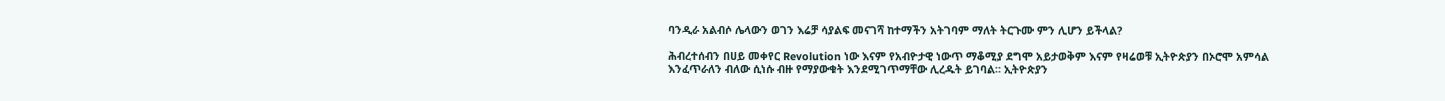ባንዲራ አልብሶ ሌላውን ወገን እሬቻ ሳያልፍ መናገሻ ከተማችን አትገባም ማለት ትርጉሙ ምን ሊሆን ይችላል?

ሕብረተሰብን በሀይ መቀየር Revolution ነው እናም የአብዮታዊ ነውጥ ማቆሚያ ደግሞ አይታወቅም እናም የዛሬወቹ ኢትዮጵያን በኦሮሞ አምሳል እንፈጥራለን ብለው ሲነሱ ብዙ የማያውቁት እንደሚገጥማቸው ሊረዱት ይገባል። ኢትዮጵያን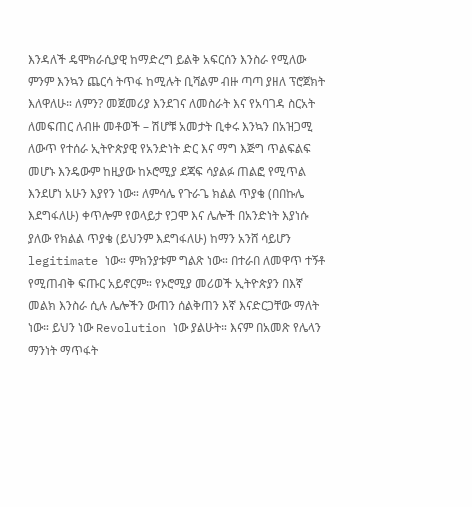እንዳለች ዴሞክራሲያዊ ከማድረግ ይልቅ አፍርሰን እንስራ የሚለው ምንም እንኳን ጨርሳ ትጥፋ ከሚሉት ቢሻልም ብዙ ጣጣ ያዘለ ፕሮጀክት እለዋለሁ። ለምን? መጀመሪያ እንደገና ለመስራት እና የአባገዳ ስርአት ለመፍጠር ለብዙ መቶወች – ሽሆቹ አመታት ቢቀሩ እንኳን በአዝጋሚ ለውጥ የተሰራ ኢትዮጵያዊ የአንድነት ድር እና ማግ እጅግ ጥልፍልፍ መሆኑ እንዴውም ከዚያው ከኦሮሚያ ደጃፍ ሳያልፉ ጠልፎ የሚጥል እንደሆነ አሁን እያየን ነው። ለምሳሌ የጉራጌ ክልል ጥያቄ (በበኩሌ እደግፋለሁ) ቀጥሎም የወላይታ የጋሞ እና ሌሎች በአንድነት እያነሱ ያለው የክልል ጥያቄ (ይህንም እደግፋለሁ) ከማን አንሸ ሳይሆን legitimate ነው። ምክንያቱም ግልጽ ነው። በተራበ ለመዋጥ ተኝቶ የሚጠብቅ ፍጡር አይኖርም። የኦሮሚያ መሪወች ኢትዮጵያን በእኛ መልክ እንስራ ሲሉ ሌሎችን ውጠን ሰልቅጠን እኛ እናድርጋቸው ማለት ነው። ይህን ነው Revolution ነው ያልሁት። እናም በአመጽ የሌላን ማንነት ማጥፋት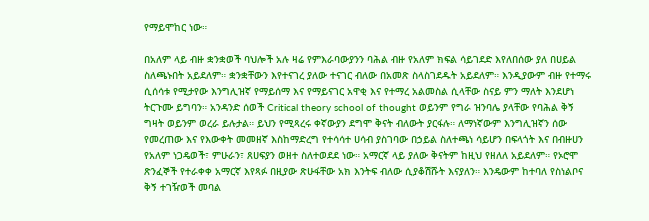የማይሞከር ነው።

በአለም ላይ ብዙ ቋንቋወች ባህሎች አሉ ዛሬ የምእራባውያንን ባሕል ብዙ የአለም ክፍል ሳይገደድ እየለበሰው ያለ በሀይል ስለጫኑበት አይደለም። ቋንቋቸውን እየተናገረ ያለው ተናገር ብለው በአመጽ ስላስገደዱት አይደለም። እንዲያውም ብዙ የተማሩ ሲሰሳቱ የሚታየው እንግሊዝኛ የማይሰማ እና የማይናገር አዋቂ እና የተማረ አልመስል ሲላቸው ስናይ ምን ማለት እንደሆነ ትርጉሙ ይግባን። አንዳንድ ሰወች Critical theory school of thought ወይንም የግራ ዝንባሌ ያላቸው የባሕል ቅኝ ግዛት ወይንም ወረራ ይሉታል። ይህን የሚጻረሩ ቀኛውያን ደግሞ ቅናት ብለውት ያርፋሉ። ለማነኛውም እንግሊዝኛን ሰው የመረጠው እና የእውቀት መመዘኛ እስከማድረግ የተሳሳተ ሀሳብ ያስገባው በኃይል ስለተጫነ ሳይሆን በፍላጎት እና በብዙሀን የአለም ነጋዴወች፣ ምሁራን፣ ጸሀፍያን ወዘተ ስለተወደደ ነው። አማርኛ ላይ ያለው ቅናትም ከዚህ የዘለለ አይደለም። የኦሮሞ ጽንፈኞች የተራቀቀ አማርኛ እየጻፉ በዚያው ጽሁፋቸው አክ እንትፍ ብለው ሲያቆሽሹት እናያለን። እንዴውም ከተባለ የስነልቦና ቅኝ ተገዥወች መባል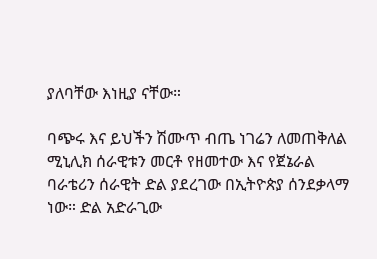ያለባቸው እነዚያ ናቸው።

ባጭሩ እና ይህችን ሽሙጥ ብጤ ነገሬን ለመጠቅለል ሚኒሊክ ሰራዊቱን መርቶ የዘመተው እና የጀኔራል ባራቴሪን ሰራዊት ድል ያደረገው በኢትዮጵያ ሰንደቃላማ ነው። ድል አድራጊው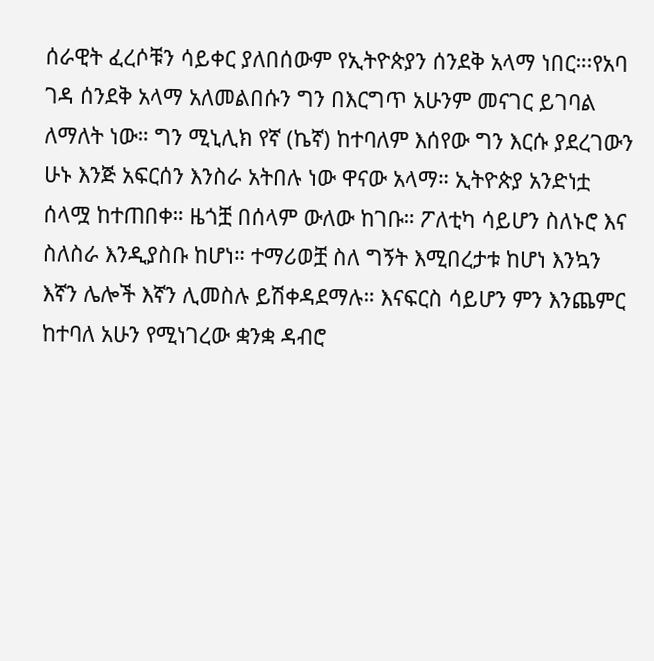ሰራዊት ፈረሶቹን ሳይቀር ያለበሰውም የኢትዮጵያን ሰንደቅ አላማ ነበር።፡የአባ ገዳ ሰንደቅ አላማ አለመልበሱን ግን በእርግጥ አሁንም መናገር ይገባል ለማለት ነው። ግን ሚኒሊክ የኛ (ኬኛ) ከተባለም እሰየው ግን እርሱ ያደረገውን ሁኑ እንጅ አፍርሰን እንስራ አትበሉ ነው ዋናው አላማ። ኢትዮጵያ አንድነቷ ሰላሟ ከተጠበቀ። ዜጎቿ በሰላም ውለው ከገቡ። ፖለቲካ ሳይሆን ስለኑሮ እና ስለስራ እንዲያስቡ ከሆነ። ተማሪወቿ ስለ ግኝት እሚበረታቱ ከሆነ እንኳን እኛን ሌሎች እኛን ሊመስሉ ይሽቀዳደማሉ። እናፍርስ ሳይሆን ምን እንጨምር ከተባለ አሁን የሚነገረው ቋንቋ ዳብሮ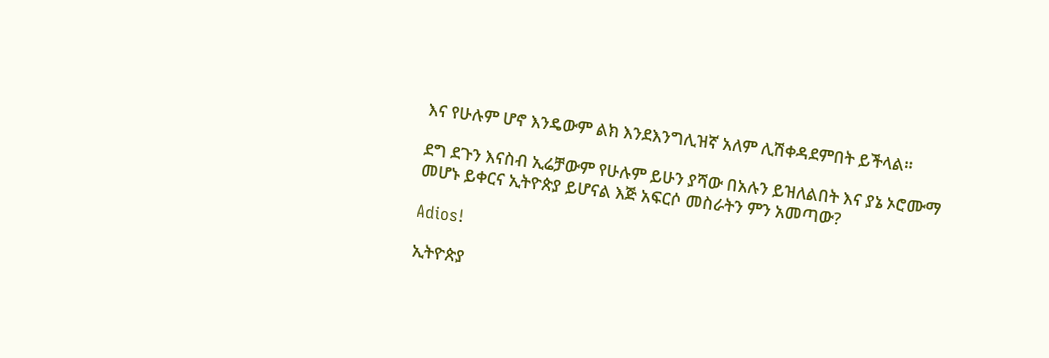እና የሁሉም ሆኖ እንዴውም ልክ እንደእንግሊዝኛ አለም ሊሽቀዳደምበት ይችላል።

ደግ ደጉን እናስብ ኢሬቻውም የሁሉም ይሁን ያሻው በአሉን ይዝለልበት እና ያኔ ኦሮሙማ መሆኑ ይቀርና ኢትዮጵያ ይሆናል እጅ አፍርሶ መስራትን ምን አመጣው?

Adios!

ኢትዮጵያ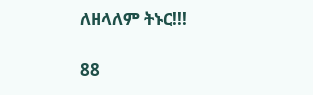ለዘላለም ትኑር!!!

88